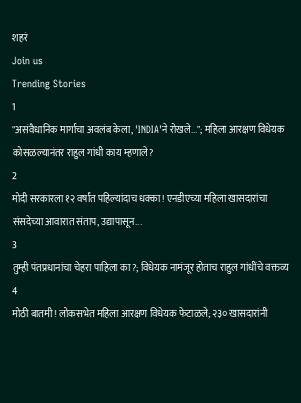शहरं
Join us
Trending Stories
1
"असंवैधानिक मार्गाचा अवलंब केला, 'INDIA'ने रोखले..."; महिला आरक्षण विधेयक कोसळल्यानंतर राहुल गांधी काय म्हणाले?
2
मोदी सरकारला १२ वर्षांत पहिल्यांदाच धक्का! एनडीएच्या महिला खासदारांचा संसदेच्या आवारात संताप, उद्यापासून...
3
तुम्ही पंतप्रधानांचा चेहरा पाहिला का?; विधेयक नामंजूर होताच राहुल गांधींचे वक्तव्य
4
मोठी बातमी! लोकसभेत महिला आरक्षण विधेयक फेटाळले; २३० खासदारांनी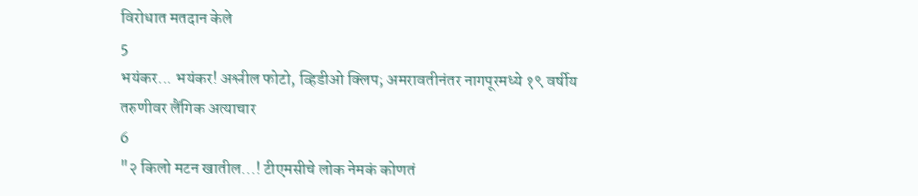विरोधात मतदान केले
5
भयंकर... भयंकर! अश्लील फोटो, व्हिडीओ क्लिप; अमरावतीनंतर नागपूरमध्ये १९ वर्षीय तरुणीवर लैंगिक अत्याचार
6
"२ किलो मटन खातील...! टीएमसीचे लोक नेमकं कोणतं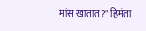मांस खातात?" हिमंता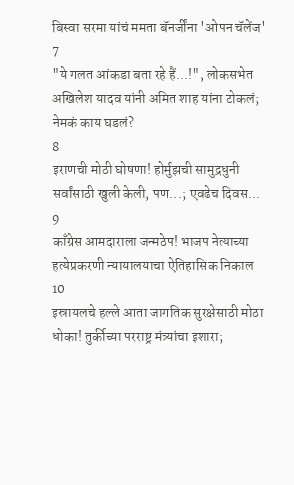बिस्वा सरमा यांचं ममता बॅनर्जींना 'ओपन चॅलेंज'
7
"ये गलत आंकडा बता रहे हैं...!", लोकसभेत अखिलेश यादव यांनी अमित शाह यांना टोकलं; नेमकं काय घडलं?
8
इराणची मोठी घोषणा! होर्मुझची सामुद्रधुनी सर्वांसाठी खुली केली, पण...; एवढेच दिवस...
9
काँग्रेस आमदाराला जन्मठेप! भाजप नेत्याच्या हत्येप्रकरणी न्यायालयाचा ऐतिहासिक निकाल
10
इस्रायलचे हल्ले आता जागतिक सुरक्षेसाठी मोठा धोका! तुर्कीच्या परराष्ट्र मंत्र्यांचा इशारा;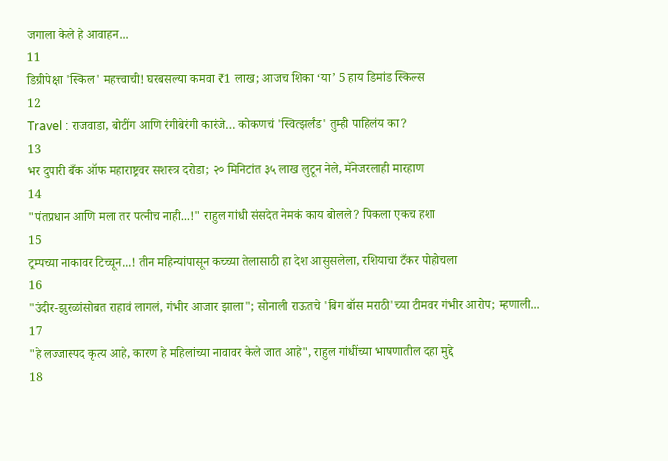जगाला केले हे आवाहन...
11
डिग्रीपेक्षा 'स्किल' महत्त्वाची! घरबसल्या कमवा ₹1 लाख; आजच शिका ‘या’ 5 हाय डिमांड स्किल्स
12
Travel : राजवाडा, बोटींग आणि रंगीबेरंगी कारंजे… कोकणचं 'स्वित्झर्लंड' तुम्ही पाहिलंय का?
13
भर दुपारी बँक ऑफ महाराष्ट्रवर सशस्त्र दरोडा; २० मिनिटांत ३५ लाख लुटून नेले, मॅनेजरलाही मारहाण
14
"पंतप्रधान आणि मला तर पत्नीच नाही...!" राहुल गांधी संसदेत नेमकं काय बोलले? पिकला एकच हशा
15
ट्रम्पच्या नाकावर टिच्चून...! तीन महिन्यांपासून कच्च्या तेलासाठी हा देश आसुसलेला, रशियाचा टँकर पोहोचला
16
"उंदीर-झुरळांसोबत राहावं लागलं, गंभीर आजार झाला"; सोनाली राऊतचे 'बिग बॉस मराठी'च्या टीमवर गंभीर आरोप; म्हणाली...
17
"हे लज्जास्पद कृत्य आहे, कारण हे महिलांच्या नावावर केले जात आहे", राहुल गांधींच्या भाषणातील दहा मुद्दे
18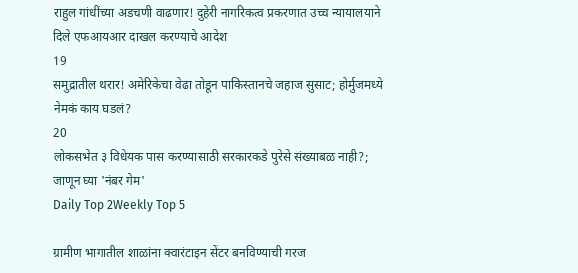राहुल गांधींच्या अडचणी वाढणार! दुहेरी नागरिकत्व प्रकरणात उच्च न्यायालयाने दिले एफआयआर दाखल करण्याचे आदेश
19
समुद्रातील थरार! अमेरिकेचा वेढा तोडून पाकिस्तानचे जहाज सुसाट; होर्मुजमध्ये नेमकं काय घडलं?
20
लोकसभेत ३ विधेयक पास करण्यासाठी सरकारकडे पुरेसे संख्याबळ नाही?; जाणून घ्या 'नंबर गेम'
Daily Top 2Weekly Top 5

ग्रामीण भागातील शाळांना क्वारंटाइन सेंटर बनविण्याची गरज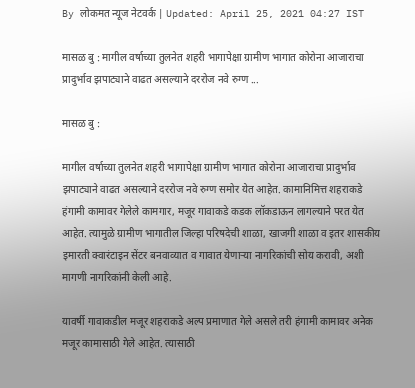By लोकमत न्यूज नेटवर्क | Updated: April 25, 2021 04:27 IST

मासळ बु : मागील वर्षाच्या तुलनेत शहरी भागापेक्षा ग्रामीण भागात कोरोना आजाराचा प्रादुर्भाव झपाट्याने वाढत असल्याने दररोज नवे रुग्ण ...

मासळ बु :

मागील वर्षाच्या तुलनेत शहरी भागापेक्षा ग्रामीण भागात कोरोना आजाराचा प्रादुर्भाव झपाट्याने वाढत असल्याने दररोज नवे रुग्ण समोर येत आहेत. कामानिमित्त शहराकडे हंगामी कामावर गेलेले कामगार, मजूर गावाकडे कडक लॉकडाऊन लागल्याने परत येत आहेत. त्यामुळे ग्रामीण भागातील जिल्हा परिषदेची शाळा, खाजगी शाळा व इतर शासकीय इमारती क्वारंटाइन सेंटर बनवाव्यात व गावात येणाऱ्या नागरिकांची सोय करावी, अशी मागणी नागरिकांनी केली आहे.

यावर्षी गावाकडील मजूर शहराकडे अल्प प्रमाणात गेले असले तरी हंगामी कामावर अनेक मजूर कामासाठी गेले आहेत. त्यासाठी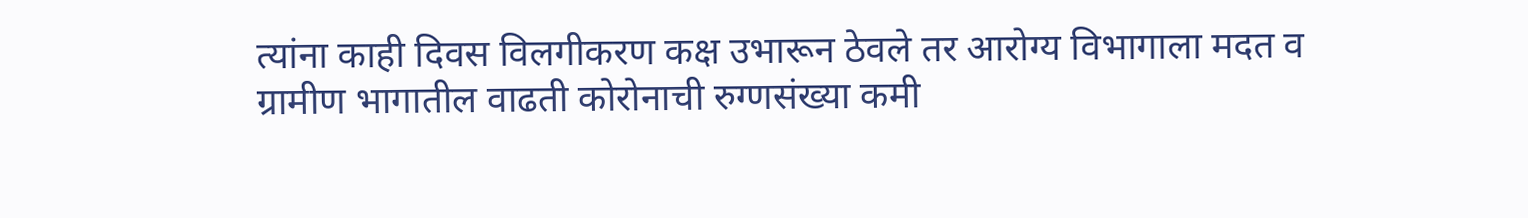त्यांना काही दिवस विलगीकरण कक्ष उभारून ठेवले तर आरोग्य विभागाला मदत व ग्रामीण भागातील वाढती कोरोनाची रुग्णसंख्या कमी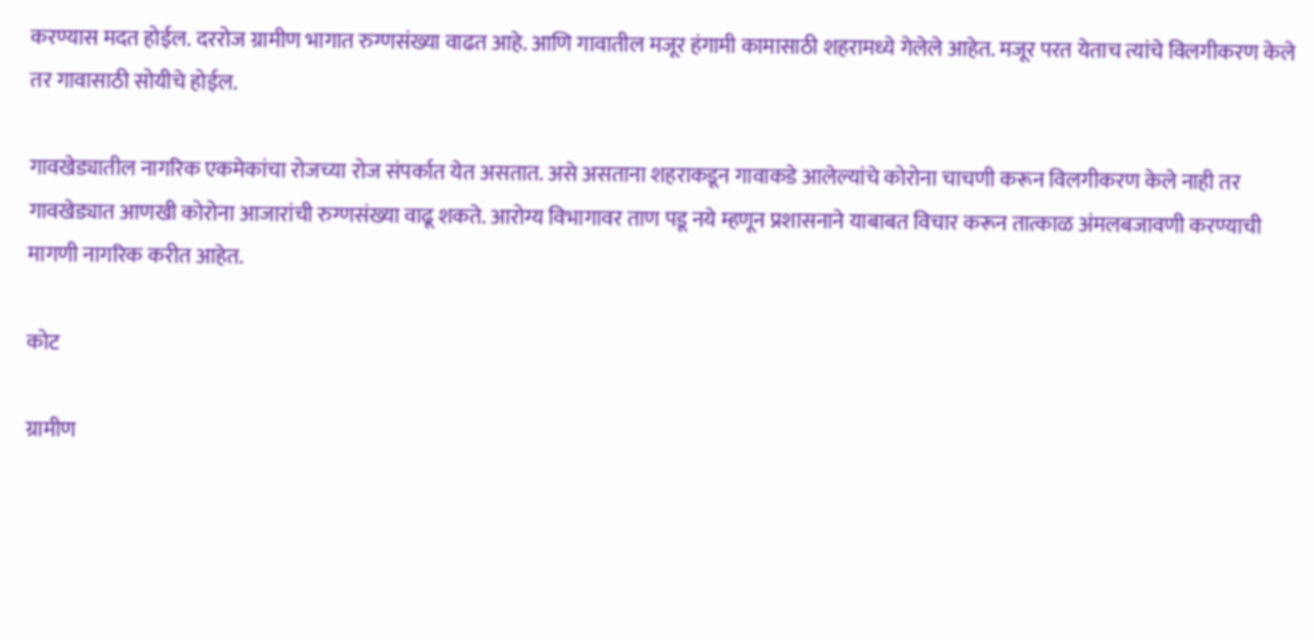करण्यास मदत होईल. दररोज ग्रामीण भागात रुग्णसंख्या वाढत आहे. आणि गावातील मजूर हंगामी कामासाठी शहरामध्ये गेलेले आहेत. मजूर परत येताच त्यांचे विलगीकरण केले तर गावासाठी सोयीचे होईल.

गावखेड्यातील नागरिक एकमेकांचा रोजच्या रोज संपर्कात येत असतात. असे असताना शहराकडून गावाकडे आलेल्यांचे कोरोना चाचणी करून विलगीकरण केले नाही तर गावखेड्यात आणखी कोरोना आजारांची रुग्णसंख्या वाढू शकते. आरोग्य विभागावर ताण पडू नये म्हणून प्रशासनाने याबाबत विचार करून तात्काळ अंमलबजावणी करण्याची मागणी नागरिक करीत आहेत.

कोट

ग्रामीण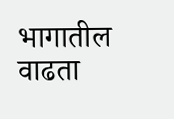भागातील वाढता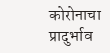कोरोनाचा प्रादुर्भाव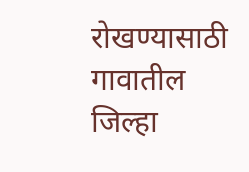रोखण्यासाठी गावातील जिल्हा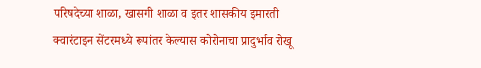परिषदेच्या शाळा, खासगी शाळा व इतर शासकीय इमारती क्वारंटाइन सेंटरमध्ये रूपांतर केल्यास कोरोनाचा प्रादुर्भाव रोखू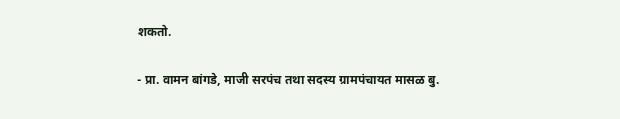शकतो.

- प्रा. वामन बांगडे, माजी सरपंच तथा सदस्य ग्रामपंचायत मासळ बु.